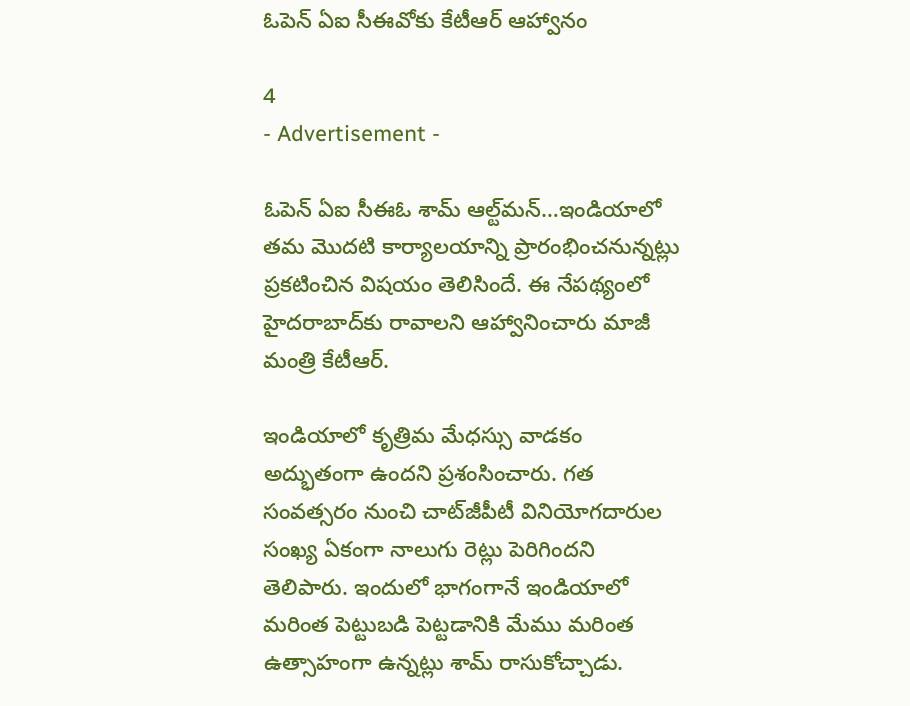ఓపెన్ ఏఐ సీఈవోకు కేటీఆర్ ఆహ్వానం

4
- Advertisement -

ఓపెన్ ఏఐ సీఈఓ శామ్ ఆల్ట్‌మన్…ఇండియాలో తమ మొదటి కార్యాలయాన్ని ప్రారంభించనున్నట్లు ప్ర‌క‌టించిన విష‌యం తెలిసిందే. ఈ నేపథ్యంలో హైదరాబాద్‌కు రావాలని ఆహ్వానించారు మాజీ మంత్రి కేటీఆర్.

ఇండియాలో కృత్రిమ మేధస్సు వాడ‌కం అద్భుతంగా ఉందని ప్రశంసించారు. గత సంవత్సరం నుంచి చాట్‌జీపీటీ వినియోగదారుల సంఖ్య ఏకంగా నాలుగు రెట్లు పెరిగిందని తెలిపారు. ఇందులో భాగంగానే ఇండియాలో మ‌రింత పెట్టుబ‌డి పెట్టడానికి మేము మ‌రింత ఉత్సాహంగా ఉన్న‌ట్లు శామ్ రాసుకోచ్చాడు.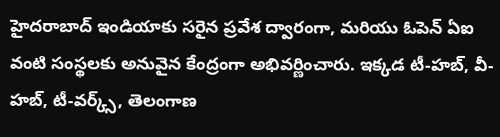హైదరాబాద్ ఇండియాకు సరైన ప్రవేశ ద్వారంగా, మరియు ఓపెన్ ఏఐ వంటి సంస్థలకు అనువైన కేంద్రంగా అభివర్ణించారు. ఇక్కడ టీ-హబ్, వీ-హబ్, టీ-వర్క్స్, తెలంగాణ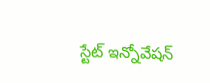స్టేట్ ఇన్నోవేషన్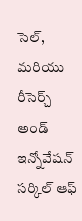సెల్, మరియు రీసెర్చ్ అండ్ ఇన్నోవేషన్ సర్కిల్ ఆఫ్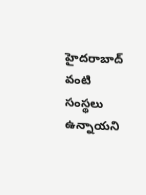హైదరాబాద్ వంటి సంస్థలు ఉన్నాయని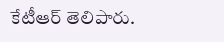కేటీఆర్ తెలిపారు.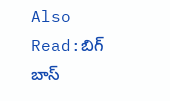Also Read:బిగ్ బాస్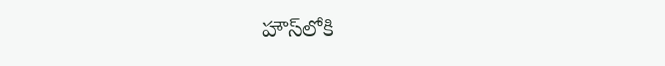హౌస్‌లోకి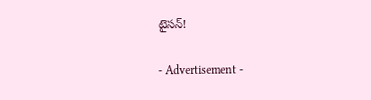టైసన్!

- Advertisement -